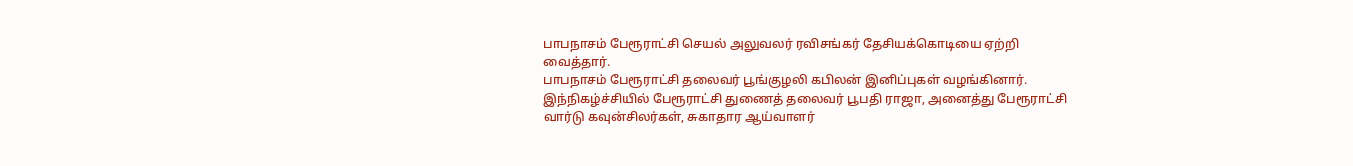பாபநாசம் பேரூராட்சி செயல் அலுவலர் ரவிசங்கர் தேசியக்கொடியை ஏற்றி வைத்தார்.
பாபநாசம் பேரூராட்சி தலைவர் பூங்குழலி கபிலன் இனிப்புகள் வழங்கினார்.
இந்நிகழ்ச்சியில் பேரூராட்சி துணைத் தலைவர் பூபதி ராஜா, அனைத்து பேரூராட்சி வார்டு கவுன்சிலர்கள், சுகாதார ஆய்வாளர்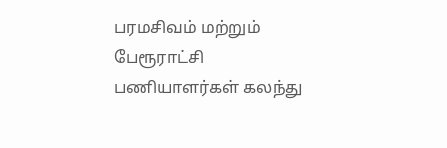பரமசிவம் மற்றும் பேரூராட்சி பணியாளர்கள் கலந்து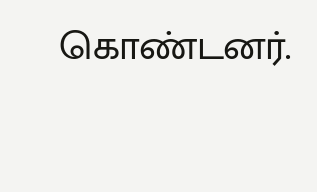கொண்டனர்.